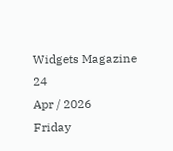Widgets Magazine
24
Apr / 2026
Friday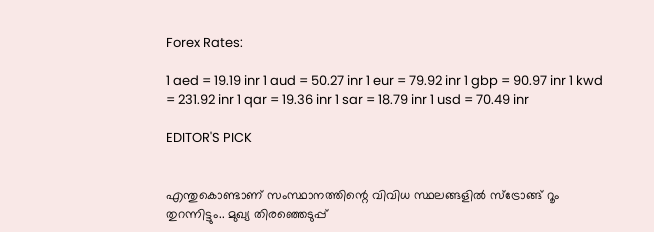Forex Rates:

1 aed = 19.19 inr 1 aud = 50.27 inr 1 eur = 79.92 inr 1 gbp = 90.97 inr 1 kwd = 231.92 inr 1 qar = 19.36 inr 1 sar = 18.79 inr 1 usd = 70.49 inr

EDITOR'S PICK


എന്തുകൊണ്ടാണ് സംസ്ഥാനത്തിന്റെ വിവിധ സ്ഥലങ്ങളിൽ സ്ട്രോങ്ങ് റൂം തുറന്നിട്ടും.. മുഖ്യ തിരഞ്ഞെടുപ്പ്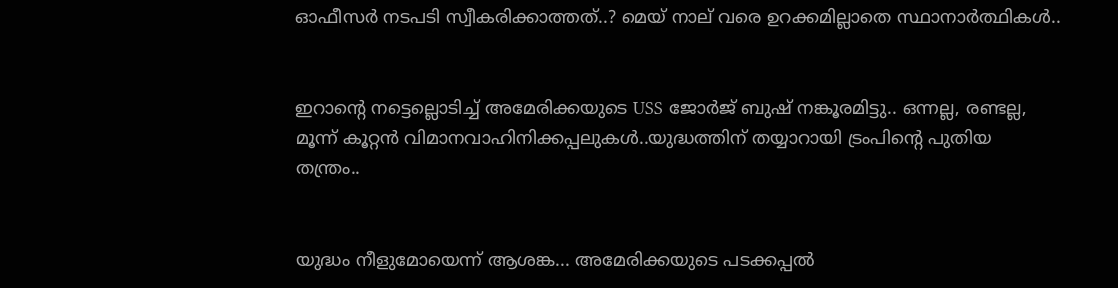ഓഫീസർ നടപടി സ്വീകരിക്കാത്തത്..? മെയ് നാല് വരെ ഉറക്കമില്ലാതെ സ്ഥാനാർത്ഥികൾ..


ഇറാന്റെ നട്ടെല്ലൊടിച്ച് അമേരിക്കയുടെ USS ജോർജ് ബുഷ് നങ്കൂരമിട്ടു.. ഒന്നല്ല, രണ്ടല്ല, മൂന്ന് കൂറ്റന്‍ വിമാനവാഹിനിക്കപ്പലുകൾ..യുദ്ധത്തിന് തയ്യാറായി ട്രംപിന്റെ പുതിയ തന്ത്രം..


യുദ്ധം നീളുമോയെന്ന് ആശങ്ക... അമേരിക്കയുടെ പടക്കപ്പല്‍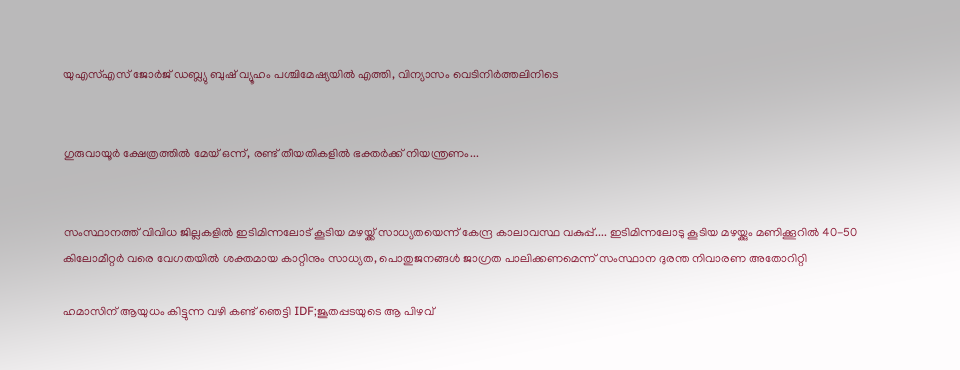യുഎസ്എസ് ജോർജ് ഡബ്ല്യു ബുഷ് വ്യൂഹം പശ്ചിമേഷ്യയിൽ എത്തി, വിന്യാസം വെടിനിർത്തലിനിടെ


ഗുരുവായൂർ ക്ഷേത്രത്തിൽ മേയ് ഒന്ന്, രണ്ട് തീയതികളിൽ ഭക്തർക്ക് നിയന്ത്രണം...


സംസ്ഥാനത്ത് വിവിധ ജില്ലകളിൽ ഇടിമിന്നലോട് കൂടിയ മഴയ്ക്ക് സാധ്യതയെന്ന് കേന്ദ്ര കാലാവസ്ഥ വകുപ്പ്.... ഇടിമിന്നലോടു കൂടിയ മഴയ്ക്കും മണിക്കൂറിൽ 40-50 കിലോമീറ്റർ വരെ വേഗതയിൽ ശക്തമായ കാറ്റിനും സാധ്യത, പൊതുജനങ്ങൾ ജാഗ്രത പാലിക്കണമെന്ന് സംസ്ഥാന ദുരന്ത നിവാരണ അതോറിറ്റി

ഹമാസിന് ആയുധം കിട്ടുന്ന വഴി കണ്ട് ഞെട്ടി IDF;ജൂതപ്പടയുടെ ആ പിഴവ്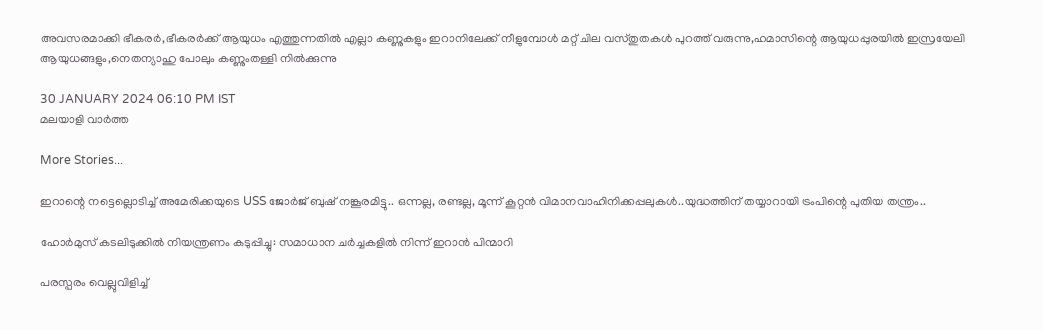അവസരമാക്കി ഭീകരര്‍,ഭീകരര്‍ക്ക് ആയുധം എത്തുന്നതില്‍ എല്ലാ കണ്ണുകളും ഇറാനിലേക്ക് നീളുമ്പോള്‍ മറ്റ് ചില വസ്തുതകള്‍ പുറത്ത് വരുന്നു,ഹമാസിന്റെ ആയുധപ്പുരയില്‍ ഇസ്രയേലി ആയുധങ്ങളും,നെതന്യാഹു പോലും കണ്ണുംതള്ളി നില്‍ക്കുന്നു

30 JANUARY 2024 06:10 PM IST
മലയാളി വാര്‍ത്ത

More Stories...

ഇറാന്റെ നട്ടെല്ലൊടിച്ച് അമേരിക്കയുടെ USS ജോർജ് ബുഷ് നങ്കൂരമിട്ടു.. ഒന്നല്ല, രണ്ടല്ല, മൂന്ന് കൂറ്റന്‍ വിമാനവാഹിനിക്കപ്പലുകൾ..യുദ്ധത്തിന് തയ്യാറായി ട്രംപിന്റെ പുതിയ തന്ത്രം..

ഹോര്‍മുസ് കടലിടുക്കില്‍ നിയന്ത്രണം കടുപ്പിച്ചു: സമാധാന ചര്‍ച്ചകളില്‍ നിന്ന് ഇറാന്‍ പിന്മാറി

പരസ്പരം വെല്ലുവിളിച്ച്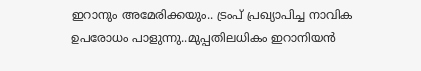ഇറാനും അമേരിക്കയും.. ട്രംപ് പ്രഖ്യാപിച്ച നാവിക ഉപരോധം പാളുന്നു..മുപ്പതിലധികം ഇറാനിയന്‍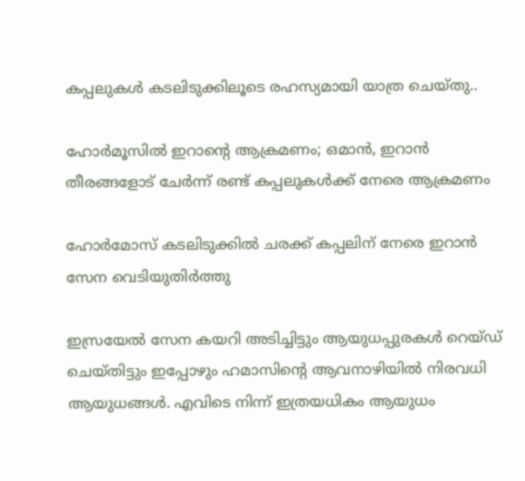കപ്പലുകള്‍ കടലിടുക്കിലൂടെ രഹസ്യമായി യാത്ര ചെയ്തു..

ഹോര്‍മൂസില്‍ ഇറാന്റെ ആക്രമണം; ഒമാന്‍, ഇറാന്‍ തീരങ്ങളോട് ചേര്‍ന്ന് രണ്ട് കപ്പലുകള്‍ക്ക് നേരെ ആക്രമണം

ഹോര്‍മോസ് കടലിടുക്കില്‍ ചരക്ക് കപ്പലിന് നേരെ ഇറാന്‍ സേന വെടിയുതിര്‍ത്തു

ഇസ്രയേല്‍ സേന കയറി അടിച്ചിട്ടും ആയുധപ്പുരകള്‍ റെയ്ഡ് ചെയ്തിട്ടും ഇപ്പോഴും ഹമാസിന്റെ ആവനാഴിയില്‍ നിരവധി ആയുധങ്ങള്‍. എവിടെ നിന്ന് ഇത്രയധികം ആയുധം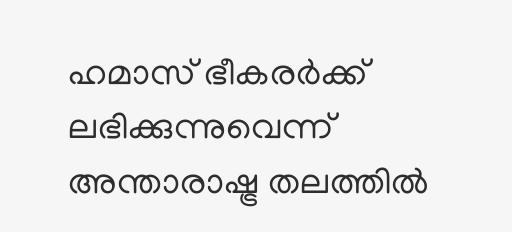ഹമാസ് ഭീകരര്‍ക്ക് ലഭിക്കുന്നുവെന്ന് അന്താരാഷ്ട്ര തലത്തില്‍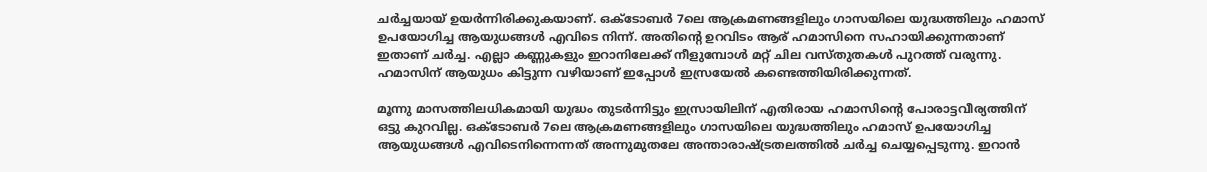ചര്‍ച്ചയായ് ഉയര്‍ന്നിരിക്കുകയാണ്. ഒക്‌ടോബര്‍ 7ലെ ആക്രമണങ്ങളിലും ഗാസയിലെ യുദ്ധത്തിലും ഹമാസ് ഉപയോഗിച്ച ആയുധങ്ങള്‍ എവിടെ നിന്ന്. അതിന്റെ ഉറവിടം ആര് ഹമാസിനെ സഹായിക്കുന്നതാണ് ഇതാണ് ചര്‍ച്ച. എല്ലാ കണ്ണുകളും ഇറാനിലേക്ക് നീളുമ്പോള്‍ മറ്റ് ചില വസ്തുതകള്‍ പുറത്ത് വരുന്നു. ഹമാസിന് ആയുധം കിട്ടുന്ന വഴിയാണ് ഇപ്പോള്‍ ഇസ്രയേല്‍ കണ്ടെത്തിയിരിക്കുന്നത്.

മൂന്നു മാസത്തിലധികമായി യുദ്ധം തുടര്‍ന്നിട്ടും ഇസ്രായിലിന് എതിരായ ഹമാസിന്റെ പോരാട്ടവീര്യത്തിന് ഒട്ടു കുറവില്ല. ഒക്‌ടോബര്‍ 7ലെ ആക്രമണങ്ങളിലും ഗാസയിലെ യുദ്ധത്തിലും ഹമാസ് ഉപയോഗിച്ച ആയുധങ്ങള്‍ എവിടെനിന്നെന്നത് അന്നുമുതലേ അന്താരാഷ്ട്രതലത്തില്‍ ചര്‍ച്ച ചെയ്യപ്പെടുന്നു. ഇറാന്‍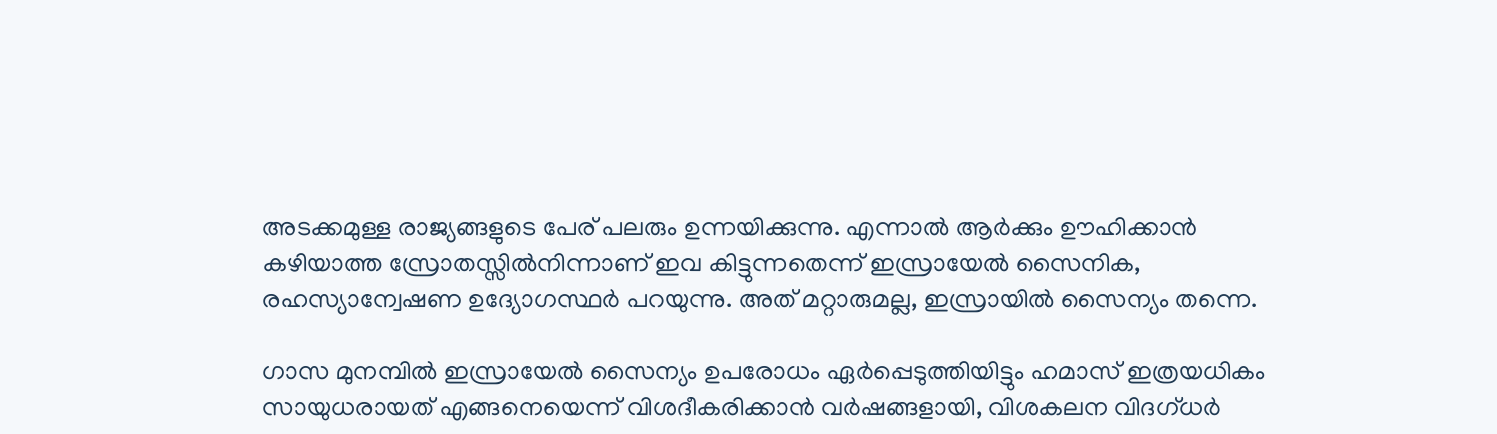അടക്കമുള്ള രാജ്യങ്ങളുടെ പേര് പലരും ഉന്നയിക്കുന്നു. എന്നാല്‍ ആര്‍ക്കും ഊഹിക്കാന്‍ കഴിയാത്ത സ്രോതസ്സില്‍നിന്നാണ് ഇവ കിട്ടുന്നതെന്ന് ഇസ്രായേല്‍ സൈനിക, രഹസ്യാന്വേഷണ ഉദ്യോഗസ്ഥര്‍ പറയുന്നു. അത് മറ്റാരുമല്ല, ഇസ്രായില്‍ സൈന്യം തന്നെ.

ഗാസ മുനമ്പില്‍ ഇസ്രായേല്‍ സൈന്യം ഉപരോധം ഏര്‍പ്പെടുത്തിയിട്ടും ഹമാസ് ഇത്രയധികം സായുധരായത് എങ്ങനെയെന്ന് വിശദീകരിക്കാന്‍ വര്‍ഷങ്ങളായി, വിശകലന വിദഗ്ധര്‍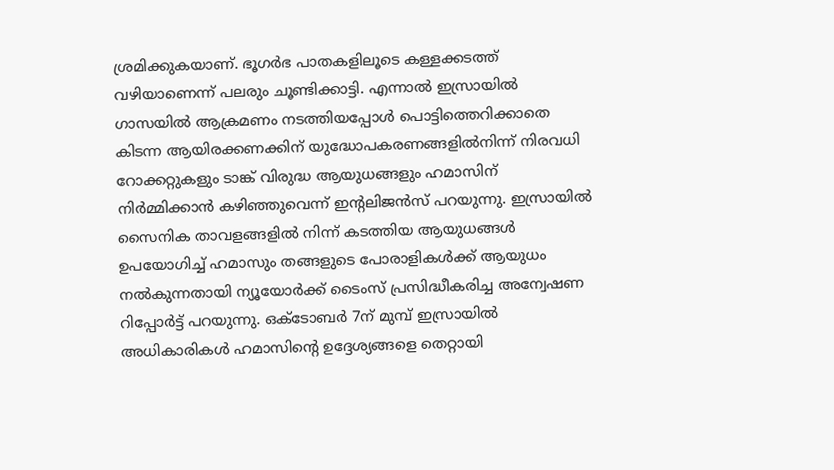ശ്രമിക്കുകയാണ്. ഭൂഗര്‍ഭ പാതകളിലൂടെ കള്ളക്കടത്ത് വഴിയാണെന്ന് പലരും ചൂണ്ടിക്കാട്ടി. എന്നാല്‍ ഇസ്രായില്‍ ഗാസയില്‍ ആക്രമണം നടത്തിയപ്പോള്‍ പൊട്ടിത്തെറിക്കാതെ കിടന്ന ആയിരക്കണക്കിന് യുദ്ധോപകരണങ്ങളില്‍നിന്ന് നിരവധി റോക്കറ്റുകളും ടാങ്ക് വിരുദ്ധ ആയുധങ്ങളും ഹമാസിന് നിര്‍മ്മിക്കാന്‍ കഴിഞ്ഞുവെന്ന് ഇന്റലിജന്‍സ് പറയുന്നു. ഇസ്രായില്‍ സൈനിക താവളങ്ങളില്‍ നിന്ന് കടത്തിയ ആയുധങ്ങള്‍ ഉപയോഗിച്ച് ഹമാസും തങ്ങളുടെ പോരാളികള്‍ക്ക് ആയുധം നല്‍കുന്നതായി ന്യൂയോര്‍ക്ക് ടൈംസ് പ്രസിദ്ധീകരിച്ച അന്വേഷണ റിപ്പോര്‍ട്ട് പറയുന്നു. ഒക്‌ടോബര്‍ 7ന് മുമ്പ് ഇസ്രായില്‍ അധികാരികള്‍ ഹമാസിന്റെ ഉദ്ദേശ്യങ്ങളെ തെറ്റായി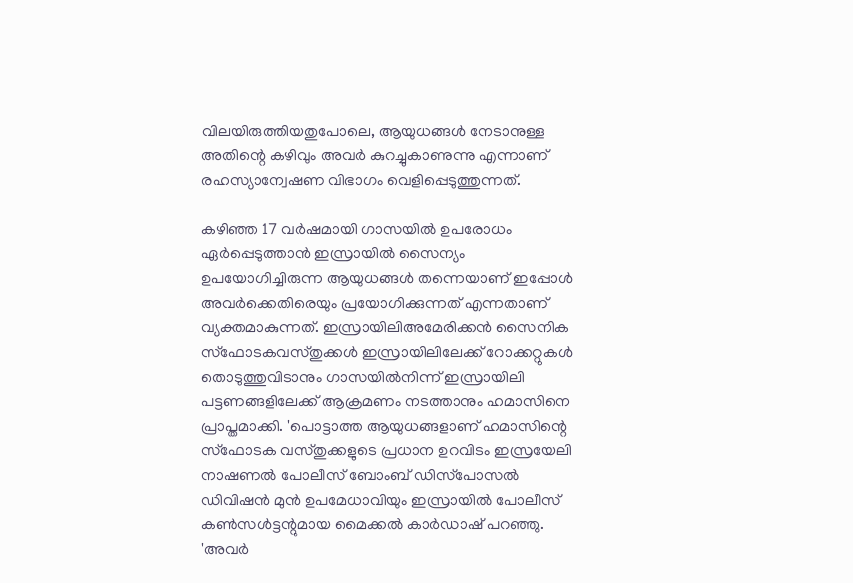വിലയിരുത്തിയതുപോലെ, ആയുധങ്ങള്‍ നേടാനുള്ള അതിന്റെ കഴിവും അവര്‍ കുറച്ചുകാണുന്നു എന്നാണ് രഹസ്യാന്വേഷണ വിഭാഗം വെളിപ്പെടുത്തുന്നത്.

കഴിഞ്ഞ 17 വര്‍ഷമായി ഗാസയില്‍ ഉപരോധം ഏര്‍പ്പെടുത്താന്‍ ഇസ്രായില്‍ സൈന്യം ഉപയോഗിച്ചിരുന്ന ആയുധങ്ങള്‍ തന്നെയാണ് ഇപ്പോള്‍ അവര്‍ക്കെതിരെയും പ്രയോഗിക്കുന്നത് എന്നതാണ് വ്യക്തമാകുന്നത്. ഇസ്രായിലിഅമേരിക്കന്‍ സൈനിക സ്‌ഫോടകവസ്തുക്കള്‍ ഇസ്രായിലിലേക്ക് റോക്കറ്റുകള്‍ തൊടുത്തുവിടാനും ഗാസയില്‍നിന്ന് ഇസ്രായിലി പട്ടണങ്ങളിലേക്ക് ആക്രമണം നടത്താനും ഹമാസിനെ പ്രാപ്തമാക്കി. 'പൊട്ടാത്ത ആയുധങ്ങളാണ് ഹമാസിന്റെ സ്‌ഫോടക വസ്തുക്കളുടെ പ്രധാന ഉറവിടം ഇസ്രയേലി നാഷണല്‍ പോലീസ് ബോംബ് ഡിസ്‌പോസല്‍ ഡിവിഷന്‍ മുന്‍ ഉപമേധാവിയും ഇസ്രായില്‍ പോലീസ് കണ്‍സള്‍ട്ടന്റുമായ മൈക്കല്‍ കാര്‍ഡാഷ് പറഞ്ഞു. 'അവര്‍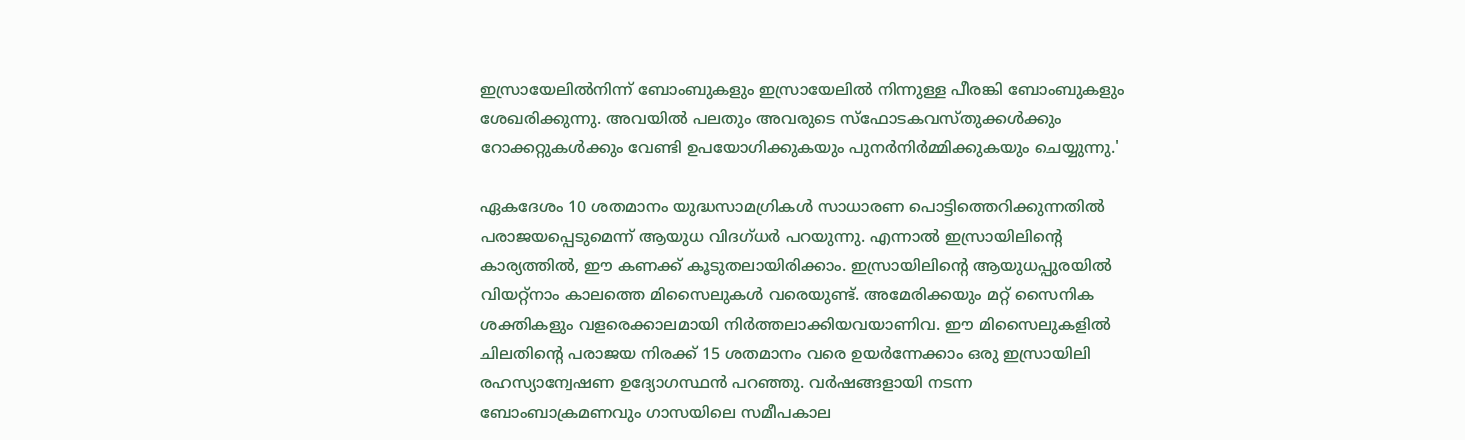ഇസ്രായേലില്‍നിന്ന് ബോംബുകളും ഇസ്രായേലില്‍ നിന്നുള്ള പീരങ്കി ബോംബുകളും ശേഖരിക്കുന്നു. അവയില്‍ പലതും അവരുടെ സ്‌ഫോടകവസ്തുക്കള്‍ക്കും റോക്കറ്റുകള്‍ക്കും വേണ്ടി ഉപയോഗിക്കുകയും പുനര്‍നിര്‍മ്മിക്കുകയും ചെയ്യുന്നു.'

ഏകദേശം 10 ശതമാനം യുദ്ധസാമഗ്രികള്‍ സാധാരണ പൊട്ടിത്തെറിക്കുന്നതില്‍ പരാജയപ്പെടുമെന്ന് ആയുധ വിദഗ്ധര്‍ പറയുന്നു. എന്നാല്‍ ഇസ്രായിലിന്റെ കാര്യത്തില്‍, ഈ കണക്ക് കൂടുതലായിരിക്കാം. ഇസ്രായിലിന്റെ ആയുധപ്പുരയില്‍ വിയറ്റ്‌നാം കാലത്തെ മിസൈലുകള്‍ വരെയുണ്ട്. അമേരിക്കയും മറ്റ് സൈനിക ശക്തികളും വളരെക്കാലമായി നിര്‍ത്തലാക്കിയവയാണിവ. ഈ മിസൈലുകളില്‍ ചിലതിന്റെ പരാജയ നിരക്ക് 15 ശതമാനം വരെ ഉയര്‍ന്നേക്കാം ഒരു ഇസ്രായിലി രഹസ്യാന്വേഷണ ഉദ്യോഗസ്ഥന്‍ പറഞ്ഞു. വര്‍ഷങ്ങളായി നടന്ന ബോംബാക്രമണവും ഗാസയിലെ സമീപകാല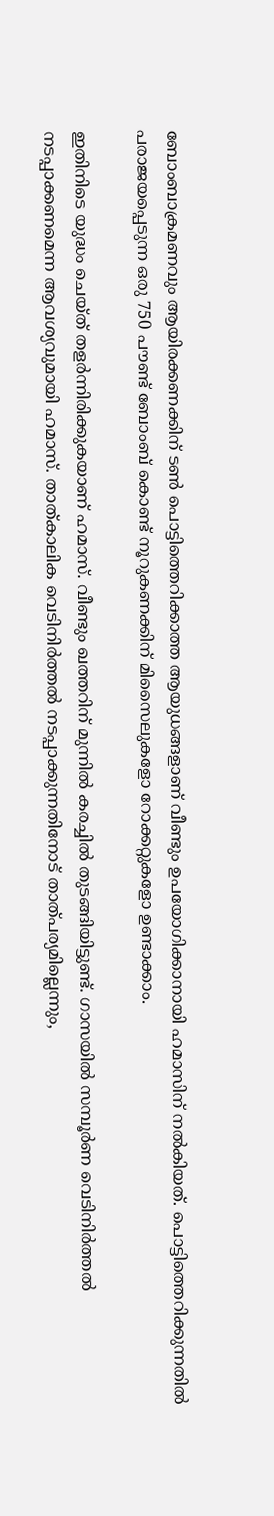ബോംബാക്രമണവും ആയിരക്കണക്കിന് ടണ്‍ പൊട്ടിത്തെറിക്കാത്ത ആയുധങ്ങളാണ് വീണ്ടും ഉപയോഗിക്കാനായി ഹമാസിന് നല്‍കിയത്. പൊട്ടിത്തെറിക്കുന്നതില്‍ പരാജയപ്പെടുന്ന ഒരു 750 പൗണ്ട് ബോംബ് കൊണ്ട് നൂറുകണക്കിന് മിസൈലുകളോ റോക്കറ്റുകളോ ഉണ്ടാക്കാം.

ഇതിനിടെ യുദ്ധം ചെയ്ത് തളര്‍ന്നിരിക്കുകയാണ് ഹമാസ്. വീണ്ടും ഖത്തറിന് മുന്നില്‍ കരച്ചില്‍ തുടങ്ങിയിട്ടുണ്ട്. ഗാസയില്‍ സമ്പൂര്‍ണ വെടിനിര്‍ത്തല്‍ നടപ്പാക്കണമെന്ന ആവശ്യവുമായി ഹമാസ്. താത്കാലിക വെടിനിര്‍ത്തല്‍ നടപ്പാക്കുന്നതിനോട് താത്പര്യമില്ലെന്നും,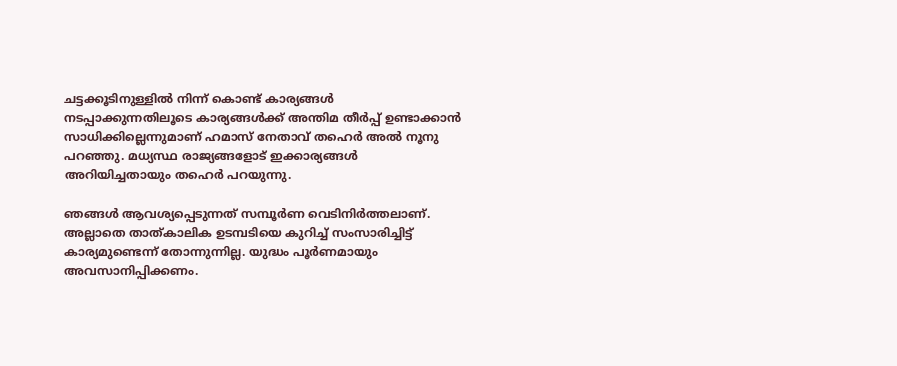ചട്ടക്കൂടിനുള്ളില്‍ നിന്ന് കൊണ്ട് കാര്യങ്ങള്‍ നടപ്പാക്കുന്നതിലൂടെ കാര്യങ്ങള്‍ക്ക് അന്തിമ തീര്‍പ്പ് ഉണ്ടാക്കാന്‍ സാധിക്കില്ലെന്നുമാണ് ഹമാസ് നേതാവ് തഹെര്‍ അല്‍ നൂനു പറഞ്ഞു. മധ്യസ്ഥ രാജ്യങ്ങളോട് ഇക്കാര്യങ്ങള്‍ അറിയിച്ചതായും തഹെര്‍ പറയുന്നു.

ഞങ്ങള്‍ ആവശ്യപ്പെടുന്നത് സമ്പൂര്‍ണ വെടിനിര്‍ത്തലാണ്. അല്ലാതെ താത്കാലിക ഉടമ്പടിയെ കുറിച്ച് സംസാരിച്ചിട്ട് കാര്യമുണ്ടെന്ന് തോന്നുന്നില്ല. യുദ്ധം പൂര്‍ണമായും അവസാനിപ്പിക്കണം.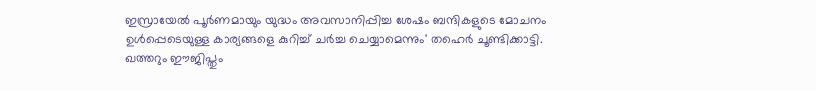ഇസ്രായേല്‍ പൂര്‍ണമായും യുദ്ധം അവസാനിപ്പിച്ച ശേഷം ബന്ദികളുടെ മോചനം ഉള്‍പ്പെടെയുള്ള കാര്യങ്ങളെ കുറിച്ച് ചര്‍ച്ച ചെയ്യാമെന്നും' തഹെര്‍ ചൂണ്ടിക്കാട്ടി. ഖത്തറും ഈജിപ്തും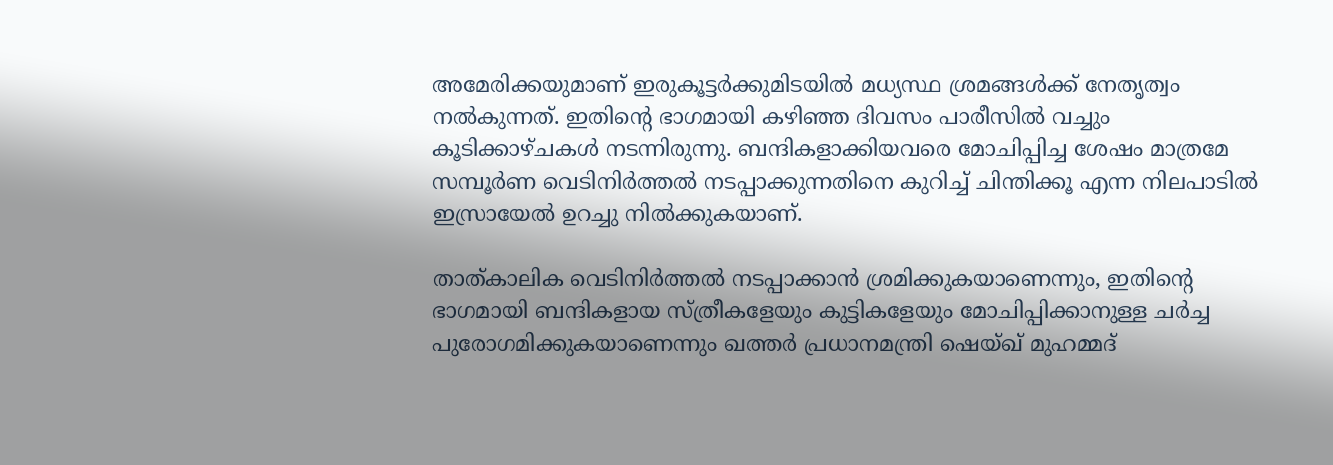അമേരിക്കയുമാണ് ഇരുകൂട്ടര്‍ക്കുമിടയില്‍ മധ്യസ്ഥ ശ്രമങ്ങള്‍ക്ക് നേതൃത്വം നല്‍കുന്നത്. ഇതിന്റെ ഭാഗമായി കഴിഞ്ഞ ദിവസം പാരീസില്‍ വച്ചും കൂടിക്കാഴ്ചകള്‍ നടന്നിരുന്നു. ബന്ദികളാക്കിയവരെ മോചിപ്പിച്ച ശേഷം മാത്രമേ സമ്പൂര്‍ണ വെടിനിര്‍ത്തല്‍ നടപ്പാക്കുന്നതിനെ കുറിച്ച് ചിന്തിക്കൂ എന്ന നിലപാടില്‍ ഇസ്രായേല്‍ ഉറച്ചു നില്‍ക്കുകയാണ്.

താത്കാലിക വെടിനിര്‍ത്തല്‍ നടപ്പാക്കാന്‍ ശ്രമിക്കുകയാണെന്നും, ഇതിന്റെ ഭാഗമായി ബന്ദികളായ സ്ത്രീകളേയും കുട്ടികളേയും മോചിപ്പിക്കാനുള്ള ചര്‍ച്ച പുരോഗമിക്കുകയാണെന്നും ഖത്തര്‍ പ്രധാനമന്ത്രി ഷെയ്ഖ് മുഹമ്മദ്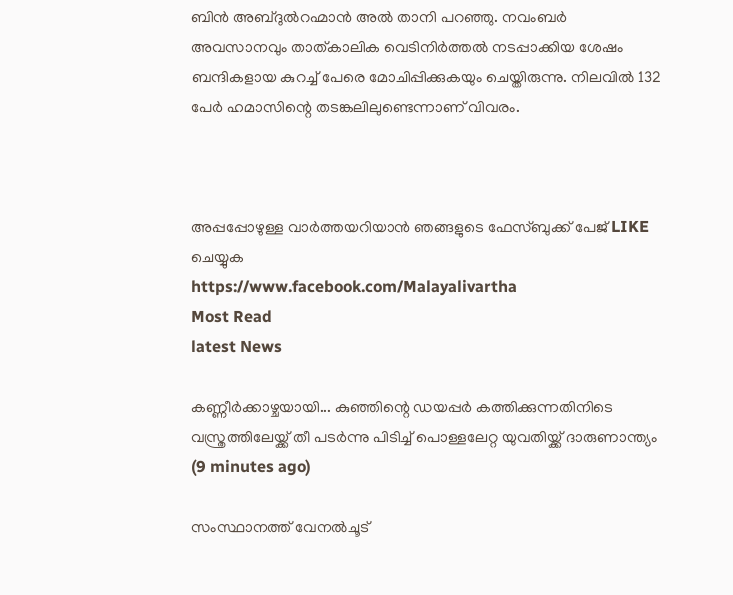ബിന്‍ അബ്ദുല്‍റഹ്മാന്‍ അല്‍ താനി പറഞ്ഞു. നവംബര്‍ അവസാനവും താത്കാലിക വെടിനിര്‍ത്തല്‍ നടപ്പാക്കിയ ശേഷം ബന്ദികളായ കുറച്ച് പേരെ മോചിപ്പിക്കുകയും ചെയ്തിരുന്നു. നിലവില്‍ 132 പേര്‍ ഹമാസിന്റെ തടങ്കലിലുണ്ടെന്നാണ് വിവരം.



അപ്പപ്പോഴുള്ള വാര്‍ത്തയറിയാന്‍ ഞങ്ങളുടെ ഫേസ്‌ബുക്ക്‌ പേജ് LIKE ചെയ്യുക
https://www.facebook.com/Malayalivartha
Most Read
latest News

കണ്ണീർക്കാഴ്ചയായി... കുഞ്ഞിന്റെ ഡയപ്പർ കത്തിക്കുന്നതിനിടെ വസ്ത്രത്തിലേയ്ക്ക് തീ പടർന്നു പിടിച്ച് പൊള്ളലേറ്റ യുവതിയ്ക്ക് ദാരുണാന്ത്യം  (9 minutes ago)

സംസ്ഥാനത്ത് വേനൽചൂട്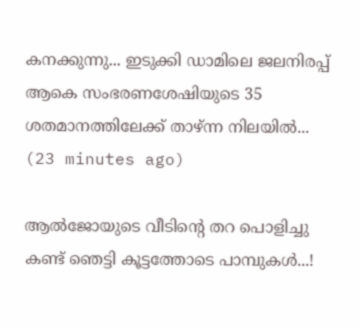കനക്കുന്നു... ഇടുക്കി ഡാമിലെ ജലനിരപ്പ് ആകെ സംഭരണശേഷിയുടെ 35 ശതമാനത്തിലേക്ക് താഴ്ന്ന നിലയിൽ...  (23 minutes ago)

ആല്‍ജോയുടെ വീടിന്‍റെ തറ പൊളിച്ചു കണ്ട് ഞെട്ടി കൂട്ടത്തോടെ പാമ്പുകൾ...!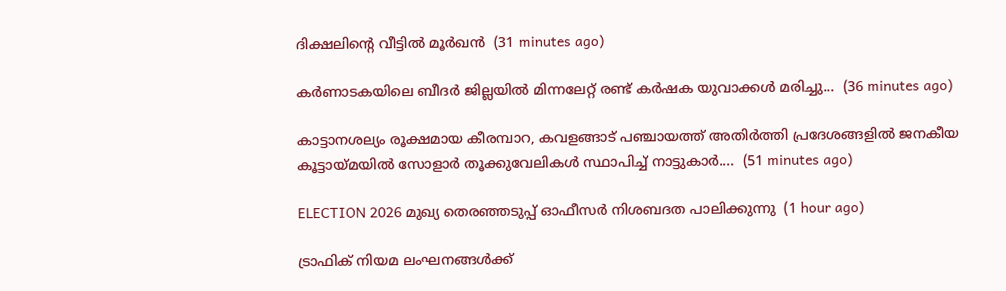ദിക്ഷലിന്റെ വീട്ടിൽ മൂർഖൻ  (31 minutes ago)

കർണാടകയിലെ ബീദർ ജില്ലയിൽ മിന്നലേറ്റ് രണ്ട് കർഷക യുവാക്കൾ മരിച്ചു...  (36 minutes ago)

കാട്ടാനശല്യം രൂക്ഷമായ കീരമ്പാറ, കവളങ്ങാട് പഞ്ചായത്ത് അതിർത്തി പ്രദേശങ്ങളിൽ ജനകീയ കൂട്ടായ്മയിൽ സോളാർ തൂക്കുവേലികൾ സ്ഥാപിച്ച് നാട്ടുകാർ....  (51 minutes ago)

ELECTION 2026 മുഖ്യ തെരഞ്ഞടുപ്പ് ഓഫീസർ നിശബദത പാലിക്കുന്നു  (1 hour ago)

ട്രാഫിക് നിയമ ലംഘനങ്ങൾക്ക്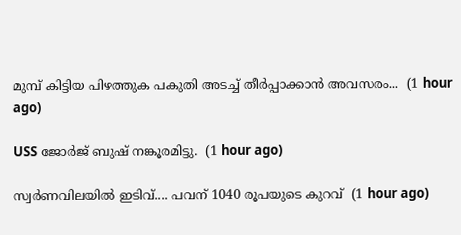മുമ്പ് കിട്ടിയ പിഴത്തുക പകുതി അടച്ച് തീർപ്പാക്കാൻ അവസരം...  (1 hour ago)

USS ജോർജ് ബുഷ് നങ്കൂരമിട്ടു.  (1 hour ago)

സ്വർണവിലയിൽ ഇടിവ്.... പവന് 1040 രൂപയുടെ കുറവ്  (1 hour ago)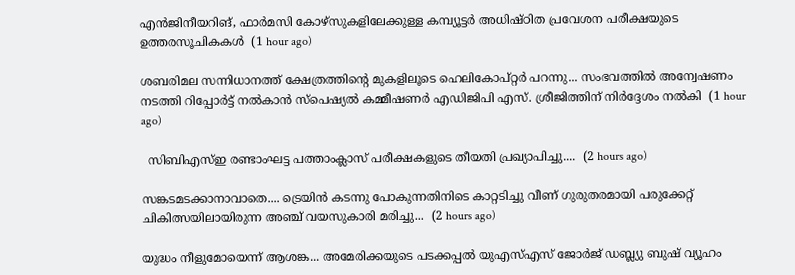എൻജിനീയറിങ്, ഫാർമസി കോഴ്സുകളിലേക്കുള്ള കമ്പ്യൂട്ടർ അധിഷ്ഠിത പ്രവേശന പരീക്ഷയുടെ ഉത്തരസൂചികകൾ  (1 hour ago)

ശബരിമല സന്നിധാനത്ത് ക്ഷേത്രത്തിന്റെ മുകളിലൂടെ ഹെലികോപ്റ്റർ പറന്നു... സംഭവത്തിൽ അന്വേഷണം നടത്തി റിപ്പോർട്ട് നൽകാൻ സ്പെഷ്യൽ കമ്മീഷണർ എഡിജിപി എസ്. ശ്രീജിത്തിന് നിർദ്ദേശം നൽകി  (1 hour ago)

  സിബിഎസ്ഇ രണ്ടാംഘട്ട പത്താംക്ലാസ് പരീക്ഷകളുടെ തീയതി പ്രഖ്യാപിച്ചു....  (2 hours ago)

സങ്കടമടക്കാനാവാതെ.... ട്രെയിൻ കടന്നു പോകുന്നതിനിടെ കാറ്റടിച്ചു വീണ് ഗുരുതരമായി പരുക്കേറ്റ് ചികിത്സയിലായിരുന്ന അഞ്ച് വയസുകാരി മരിച്ചു...  (2 hours ago)

യുദ്ധം നീളുമോയെന്ന് ആശങ്ക... അമേരിക്കയുടെ പടക്കപ്പല്‍ യുഎസ്എസ് ജോർജ് ഡബ്ല്യു ബുഷ് വ്യൂഹം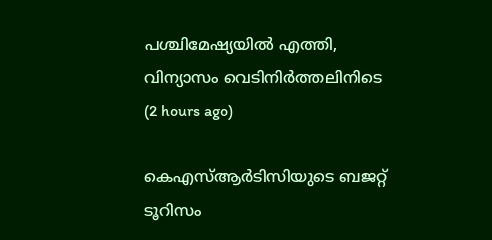പശ്ചിമേഷ്യയിൽ എത്തി, വിന്യാസം വെടിനിർത്തലിനിടെ  (2 hours ago)

കെഎസ്ആർടിസിയുടെ ബജറ്റ് ടൂറിസം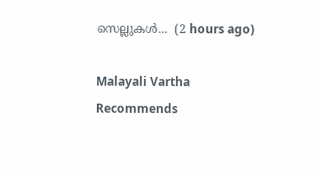സെല്ലുകൾ...  (2 hours ago)

Malayali Vartha Recommends